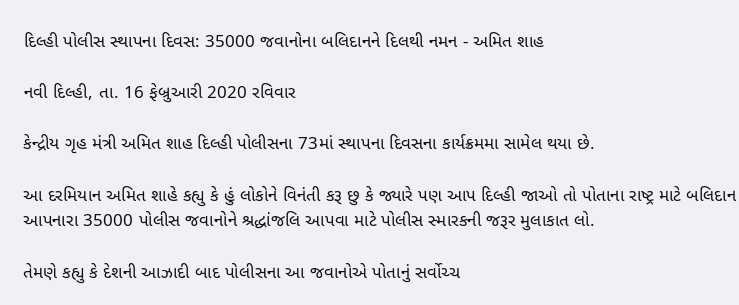દિલ્હી પોલીસ સ્થાપના દિવસ: 35000 જવાનોના બલિદાનને દિલથી નમન - અમિત શાહ

નવી દિલ્હી, તા. 16 ફેબ્રુઆરી 2020 રવિવાર

કેન્દ્રીય ગૃહ મંત્રી અમિત શાહ દિલ્હી પોલીસના 73માં સ્થાપના દિવસના કાર્યક્રમમા સામેલ થયા છે.

આ દરમિયાન અમિત શાહે કહ્યુ કે હું લોકોને વિનંતી કરૂ છુ કે જ્યારે પણ આપ દિલ્હી જાઓ તો પોતાના રાષ્ટ્ર માટે બલિદાન આપનારા 35000 પોલીસ જવાનોને શ્રદ્ધાંજલિ આપવા માટે પોલીસ સ્મારકની જરૂર મુલાકાત લો.

તેમણે કહ્યુ કે દેશની આઝાદી બાદ પોલીસના આ જવાનોએ પોતાનું સર્વોચ્ચ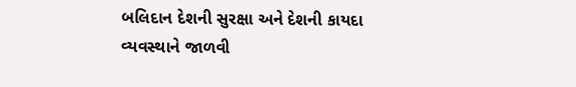બલિદાન દેશની સુરક્ષા અને દેશની કાયદા વ્યવસ્થાને જાળવી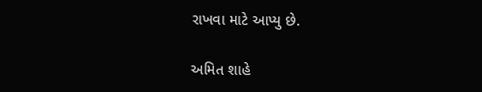રાખવા માટે આપ્યુ છે.

અમિત શાહે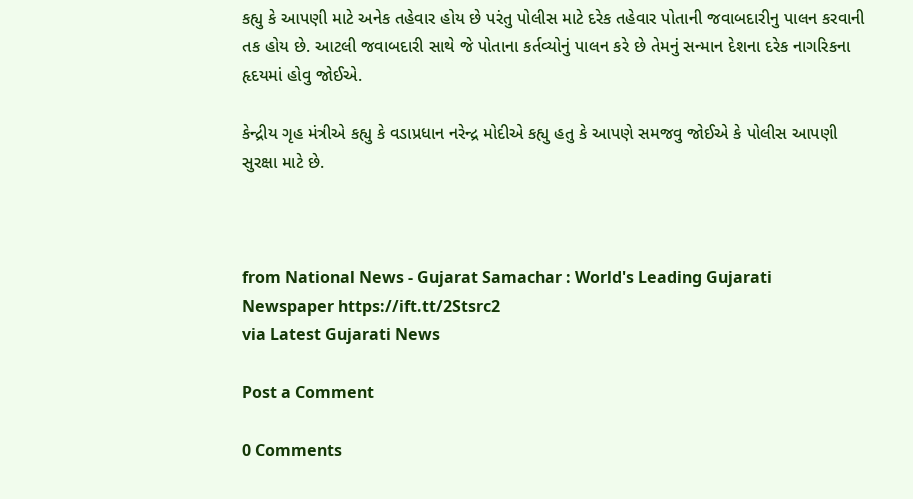કહ્યુ કે આપણી માટે અનેક તહેવાર હોય છે પરંતુ પોલીસ માટે દરેક તહેવાર પોતાની જવાબદારીનુ પાલન કરવાની તક હોય છે. આટલી જવાબદારી સાથે જે પોતાના કર્તવ્યોનું પાલન કરે છે તેમનું સન્માન દેશના દરેક નાગરિકના હૃદયમાં હોવુ જોઈએ.

કેન્દ્રીય ગૃહ મંત્રીએ કહ્યુ કે વડાપ્રધાન નરેન્દ્ર મોદીએ કહ્યુ હતુ કે આપણે સમજવુ જોઈએ કે પોલીસ આપણી સુરક્ષા માટે છે.



from National News - Gujarat Samachar : World's Leading Gujarati Newspaper https://ift.tt/2Stsrc2
via Latest Gujarati News

Post a Comment

0 Comments